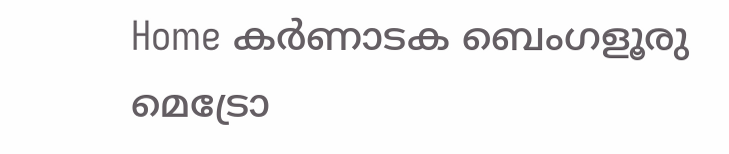Home കർണാടക ബെംഗളൂരു മെട്രോ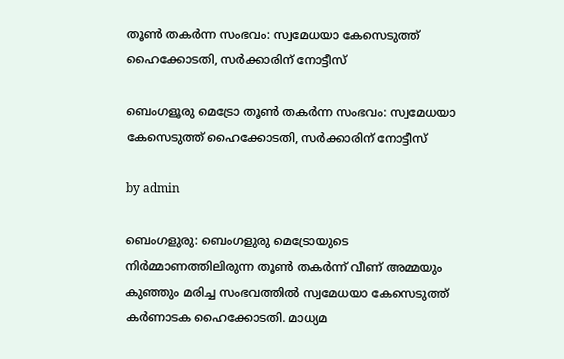തൂൺ തകർന്ന സംഭവം: സ്വമേധയാ കേസെടുത്ത് ഹൈക്കോടതി, സർക്കാരിന് നോട്ടീസ്

ബെംഗളൂരു മെട്രോ തൂൺ തകർന്ന സംഭവം: സ്വമേധയാ കേസെടുത്ത് ഹൈക്കോടതി, സർക്കാരിന് നോട്ടീസ്

by admin

ബെംഗളുരു: ബെംഗളുരു മെട്രോയുടെ നിര്‍മ്മാണത്തിലിരുന്ന തൂൺ തകർന്ന് വീണ് അമ്മയും കുഞ്ഞും മരിച്ച സംഭവത്തിൽ സ്വമേധയാ കേസെടുത്ത്  കർണാടക ഹൈക്കോടതി. മാധ്യമ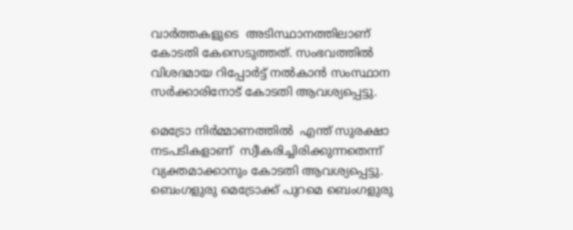വാർത്തകളുടെ  അടിസ്ഥാനത്തിലാണ്  കോടതി കേസെടുത്തത്. സംഭവത്തിൽ വിശദമായ റിപ്പോർട്ട് നൽകാൻ സംസ്ഥാന സർക്കാരിനോട് കോടതി ആവശ്യപ്പെട്ടു.

മെട്രോ നിര്‍മ്മാണത്തിൽ  എന്ത് സുരക്ഷാ നടപടികളാണ്  സ്വീകരിച്ചിരിക്കുന്നതെന്ന്  വ്യക്തമാക്കാനും കോടതി ആവശ്യപ്പെട്ടു. ബെംഗളുരു മെട്രോക്ക് പുറമെ ബെംഗളുരു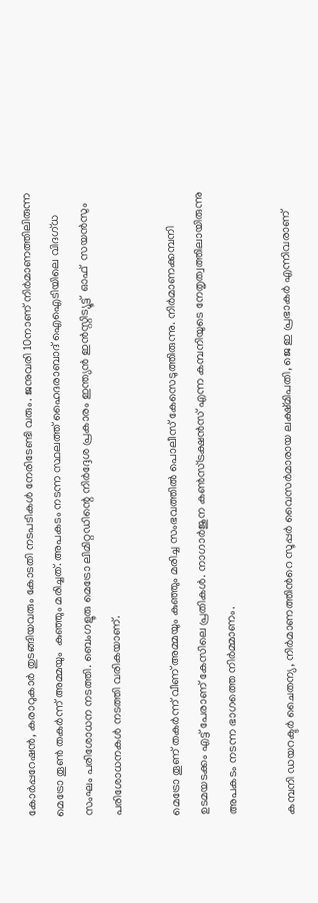കോർപ്പറേഷൻ, കരാറുകാർ തുടങ്ങിയവരും കോടതി നടപടികൾ നേരിടേണ്ടി വരും. ജനുവരി 10നാണ് നിർമാണത്തിലിരുന്ന മെട്രോ തൂൺ തകർന്ന് അമ്മയും  കു‍ഞ്ഞും മരിച്ചത്. അപകടം നടന്ന സ്ഥലത്ത് ഹൈദരാബാദ് ഐഐടിയിലെ വിദഗ്ധ സംഘം പരിശോധന നടത്തി. ബെംഗളൂരു മെട്രോ ലിമിറ്റഡിന്റെ നിർദ്ദേശ പ്രകാരം ഇന്ത്യൻ ഇൻസ്റ്റിട്യൂട്ട്  ഓഫ്  സയൻസും പരിശോധനകൾ നടത്തി വരികയാണ്.

മെട്രോ തൂണ് തകർന്ന് വീണ് അമ്മയും കുഞ്ഞും മരിച്ച സംഭവത്തിൽ പൊലീസ് കേസെടുത്തിരുന്നു. നിർമാണക്കമ്പനി ഉടമയടക്കം എട്ട് പേരാണ് കേസിലെ പ്രതികൾ. നാഗാർജുന കൺസ്ട്രക്ഷൻസ് എന്ന കമ്പനിയുടെ നേതൃത്വത്തിലായിരുന്നു അപകടം നടന്ന ഭാഗത്തെ നിർമ്മാണം.

കമ്പനി ഡയറക്ടർ ചൈതന്യ, നിർമാണത്തിന്‍റെ സൂപ്പർ വൈസർമാരായ ലക്ഷ്മിപതി, ജെ ഇ പ്രഭാകർ എന്നിവരാണ്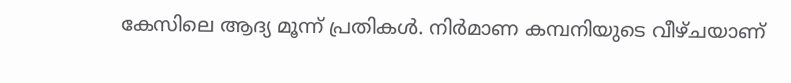കേസിലെ ആദ്യ മൂന്ന് പ്രതികൾ. നിർമാണ കമ്പനിയുടെ വീഴ്ചയാണ്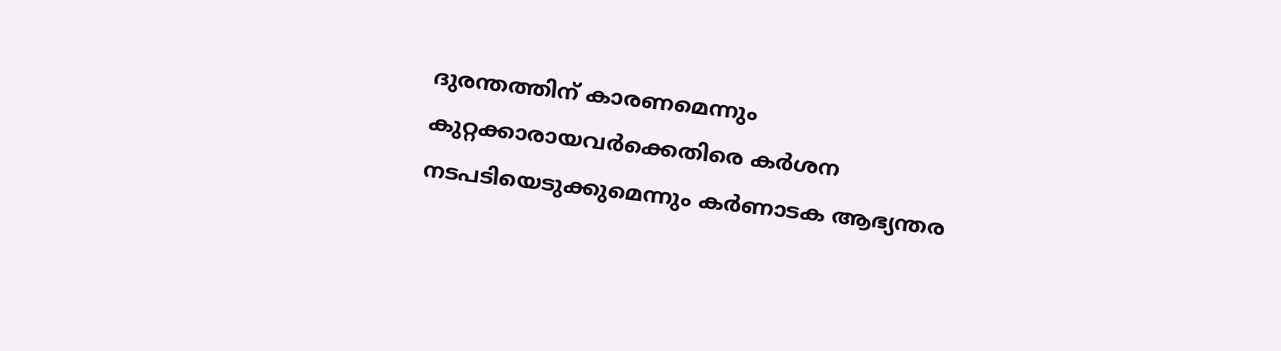ദുരന്തത്തിന് കാരണമെന്നും കുറ്റക്കാരായവർക്കെതിരെ കർ‍ശന നടപടിയെടുക്കുമെന്നും കർണാടക ആഭ്യന്തര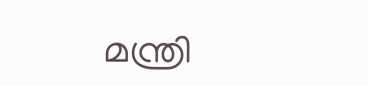മന്ത്രി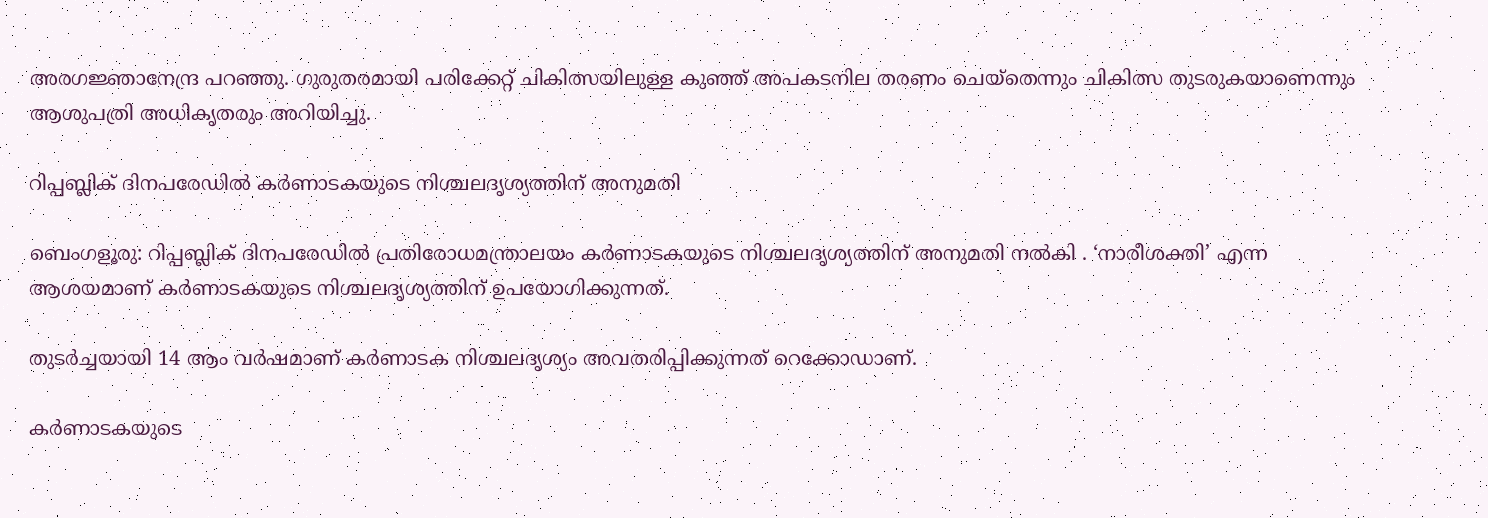അരഗജ്ഞാനേന്ദ്ര പറഞ്ഞു. ഗുരുതരമായി പരിക്കേറ്റ് ചികിത്സയിലുള്ള കുഞ്ഞ് അപകടനില തരണം ചെയ്തെന്നും ചികിത്സ തുടരുകയാണെന്നും ആശുപത്രി അധികൃതരും അറിയിച്ചു.

റിപ്പബ്ലിക് ദിനപരേഡില്‍ കര്‍ണാടകയുടെ നിശ്ചലദൃശ്യത്തിന് അനുമതി

ബെംഗളൂരു: റിപ്പബ്ലിക് ദിനപരേഡില്‍ പ്രതിരോധമന്ത്രാലയം കര്‍ണാടകയുടെ നിശ്ചലദൃശ്യത്തിന് അനുമതി നല്‍കി . ‘നാരീശക്തി’ എന്ന ആശയമാണ് കര്‍ണാടകയുടെ നിശ്ചലദൃശ്യത്തിന് ഉപയോഗിക്കുന്നത്.

തുടര്‍ച്ചയായി 14 ആം വര്‍ഷമാണ് കര്‍ണാടക നിശ്ചലദൃശ്യം അവതരിപ്പിക്കുന്നത് റെക്കോഡാണ്.

കര്‍ണാടകയുടെ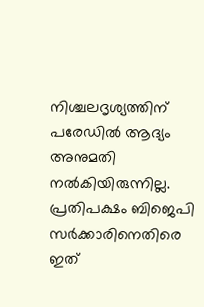നിശ്ചലദൃശ്യത്തിന് പരേഡില്‍ ആദ്യം അനുമതി നല്‍കിയിരുന്നില്ല. പ്രതിപക്ഷം ബിജെപി സര്‍ക്കാരിനെതിരെ ഇത്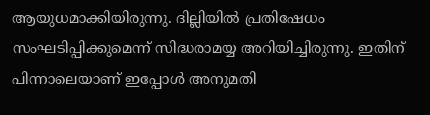ആയുധമാക്കിയിരുന്നു. ദില്ലിയില്‍ പ്രതിഷേധം സംഘടിപ്പിക്കുമെന്ന് സിദ്ധരാമയ്യ അറിയിച്ചിരുന്നു. ഇതിന് പിന്നാലെയാണ് ഇപ്പോള്‍ അനുമതി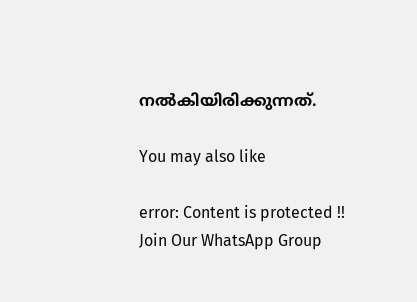നല്‍കിയിരിക്കുന്നത്.

You may also like

error: Content is protected !!
Join Our WhatsApp Group